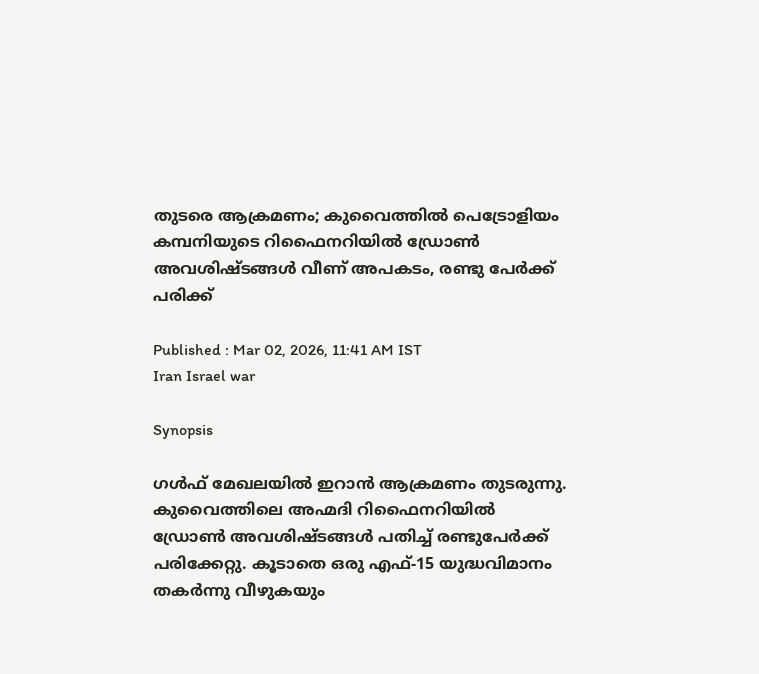തുടരെ ആക്രമണം; കുവൈത്തിൽ പെട്രോളിയം കമ്പനിയുടെ റിഫൈനറിയിൽ ഡ്രോൺ അവശിഷ്ടങ്ങൾ വീണ് അപകടം, രണ്ടു പേർക്ക് പരിക്ക്

Published : Mar 02, 2026, 11:41 AM IST
Iran Israel war

Synopsis

ഗൾഫ് മേഖലയിൽ ഇറാൻ ആക്രമണം തുടരുന്നു. കുവൈത്തിലെ അഹ്മദി റിഫൈനറിയിൽ ഡ്രോൺ അവശിഷ്ടങ്ങൾ പതിച്ച് രണ്ടുപേർക്ക് പരിക്കേറ്റു. കൂടാതെ ഒരു എഫ്-15 യുദ്ധവിമാനം തകർന്നു വീഴുകയും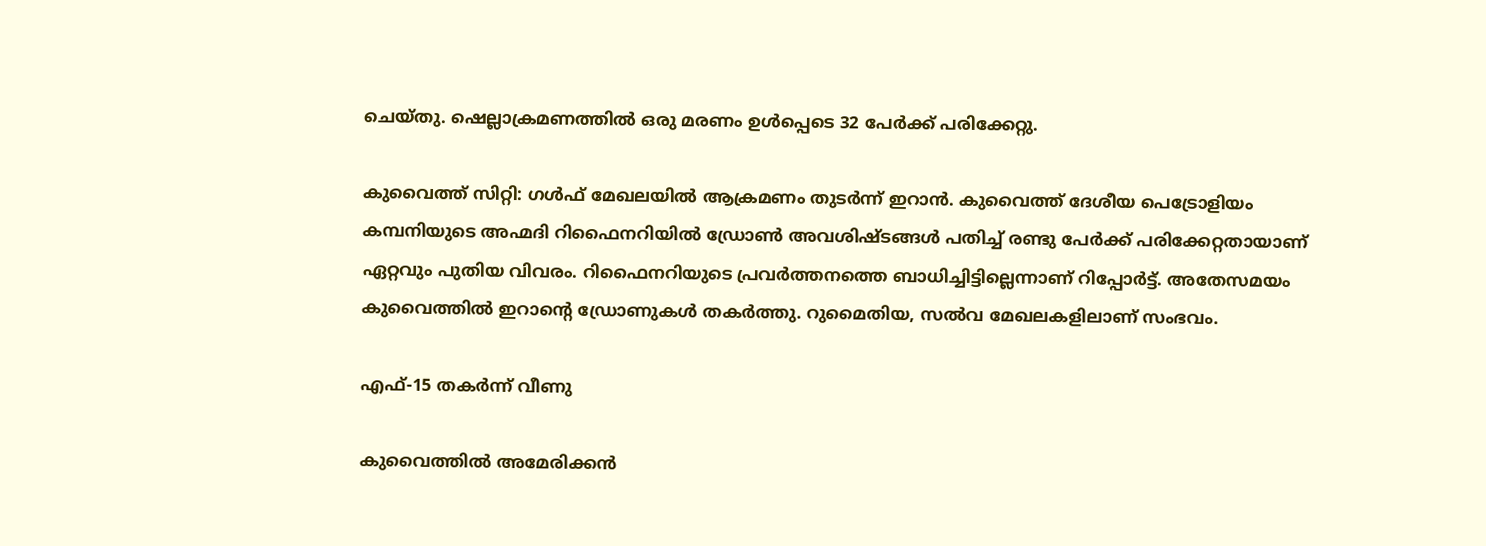ചെയ്തു. ഷെല്ലാക്രമണത്തിൽ ഒരു മരണം ഉൾപ്പെടെ 32 പേർക്ക് പരിക്കേറ്റു.

കുവൈത്ത് സിറ്റി: ഗൾഫ് മേഖലയിൽ ആക്രമണം തുടർന്ന് ഇറാൻ. കുവൈത്ത് ദേശീയ പെട്രോളിയം കമ്പനിയുടെ അഹ്മദി റിഫൈനറിയിൽ ഡ്രോൺ അവശിഷ്ടങ്ങൾ പതിച്ച് രണ്ടു പേർക്ക് പരിക്കേറ്റതായാണ് ഏറ്റവും പുതിയ വിവരം. റിഫൈനറിയുടെ പ്രവർത്തനത്തെ ബാധിച്ചിട്ടില്ലെന്നാണ് റിപ്പോര്‍ട്ട്. അതേസമയം കുവൈത്തിൽ ഇറാന്‍റെ ഡ്രോണുകൾ തകർത്തു. റുമൈതിയ, സൽവ മേഖലകളിലാണ് സംഭവം.

എഫ്-15 തകർന്ന് വീണു

കുവൈത്തിൽ അമേരിക്കൻ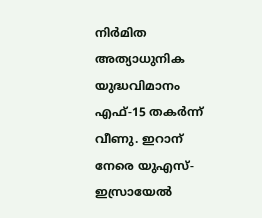നിർമിത അത്യാധുനിക യുദ്ധവിമാനം എഫ്-15 തകർന്ന് വീണു. ഇറാന് നേരെ യുഎസ്-ഇസ്രായേൽ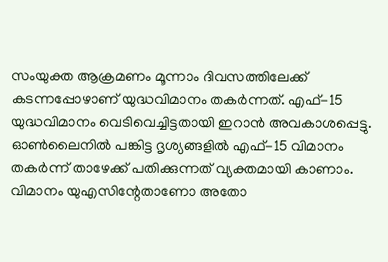സംയുക്ത ആക്രമണം മൂന്നാം ദിവസത്തിലേക്ക് കടന്നപ്പോഴാണ് യുദ്ധവിമാനം തകർന്നത്. എഫ്-15 യുദ്ധവിമാനം വെടിവെച്ചിട്ടതായി ഇറാൻ അവകാശപ്പെട്ടു. ഓൺലൈനിൽ പങ്കിട്ട ദൃശ്യങ്ങളിൽ എഫ്-15 വിമാനം തകർന്ന് താഴേക്ക് പതിക്കുന്നത് വ്യക്തമായി കാണാം. വിമാനം യുഎസിന്റേതാണോ അതോ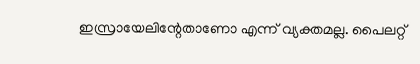ഇസ്രായേലിന്റേതാണോ എന്ന് വ്യക്തമല്ല. പൈലറ്റ്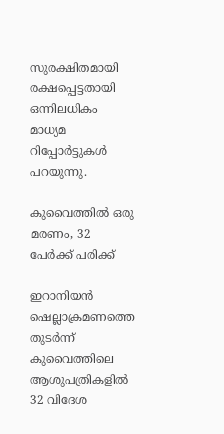സുരക്ഷിതമായി രക്ഷപ്പെട്ടതായി ഒന്നിലധികം മാധ്യമ റിപ്പോർട്ടുകൾ പറയുന്നു.

കുവൈത്തിൽ ഒരു മരണം, 32 പേർക്ക് പരിക്ക്

ഇറാനിയൻ ഷെല്ലാക്രമണത്തെ തുടർന്ന് കുവൈത്തിലെ ആശുപത്രികളിൽ 32 വിദേശ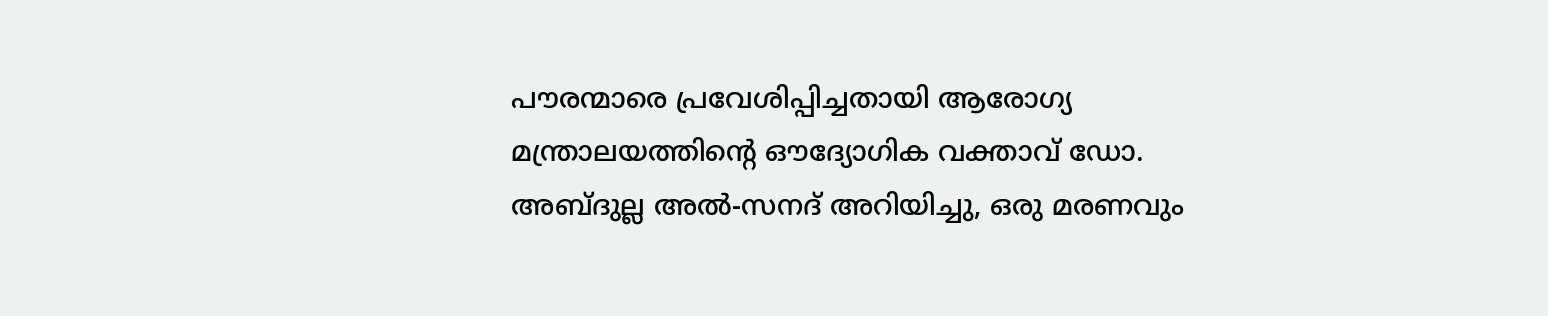പൗരന്മാരെ പ്രവേശിപ്പിച്ചതായി ആരോഗ്യ മന്ത്രാലയത്തിന്റെ ഔദ്യോഗിക വക്താവ് ഡോ. അബ്ദുല്ല അൽ-സനദ് അറിയിച്ചു, ഒരു മരണവും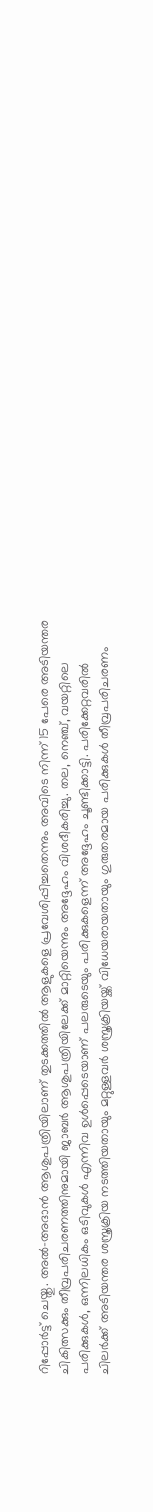റിപ്പോർട്ട് ചെയ്തു. അൽ-അദാൻ ആശുപത്രിയിലാണ് തുടക്കത്തിൽ ആളുകളെ പ്രവേശിപ്പിച്ചതെന്നും അവിടെ നിന്ന് 15 പേരെ അടിയന്തര ചികിത്സക്കും തീവ്രപരിചരണത്തിനുമായി ജാബർ ആശുപത്രിയിലേക്ക് മാറ്റിയെന്നും അദ്ദേഹം വിശദീകരിച്ചു. തല, നെഞ്ച്, വയറ്റിലെ പരിക്കുകൾ, ഒന്നിലധികം ഒടിവുകൾ എന്നിവ ഉൾപ്പെടെയാണ് പലരുടെയും പരിക്കുകളെന്ന് അദ്ദേഹം ചൂണ്ടിക്കാട്ടി. പരിക്കേറ്റവരിൽ ചിലർക്ക് അടിയന്തര ശസ്ത്രക്രിയ നടത്തിയതായും മറ്റുള്ളവർ ശസ്ത്രക്രിയയ്ക്ക് വിധേയരായതായും ഗുരുതരമായ പരിക്കുകൾ തീവ്രപരിചരണം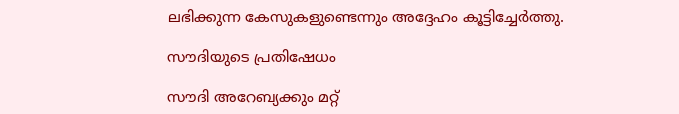ലഭിക്കുന്ന കേസുകളുണ്ടെന്നും അദ്ദേഹം കൂട്ടിച്ചേർത്തു.

സൗദിയുടെ പ്രതിഷേധം

സൗദി അറേബ്യക്കും മറ്റ്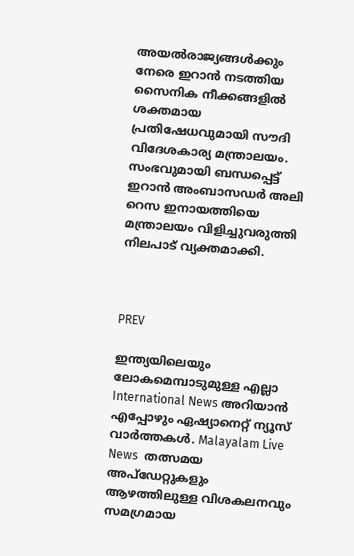അയൽരാജ്യങ്ങൾക്കും നേരെ ഇറാൻ നടത്തിയ സൈനിക നീക്കങ്ങളിൽ ശക്തമായ പ്രതിഷേധവുമായി സൗദി വിദേശകാര്യ മന്ത്രാലയം. സംഭവുമായി ബന്ധപ്പെട്ട് ഇറാൻ അംബാസഡർ അലി റെസ ഇനായത്തിയെ മന്ത്രാലയം വിളിച്ചുവരുത്തി നിലപാട് വ്യക്തമാക്കി.



PREV

ഇന്ത്യയിലെയും ലോകമെമ്പാടുമുള്ള എല്ലാ International News അറിയാൻ എപ്പോഴും ഏഷ്യാനെറ്റ് ന്യൂസ് വാർത്തകൾ. Malayalam Live News  തത്സമയ അപ്‌ഡേറ്റുകളും ആഴത്തിലുള്ള വിശകലനവും സമഗ്രമായ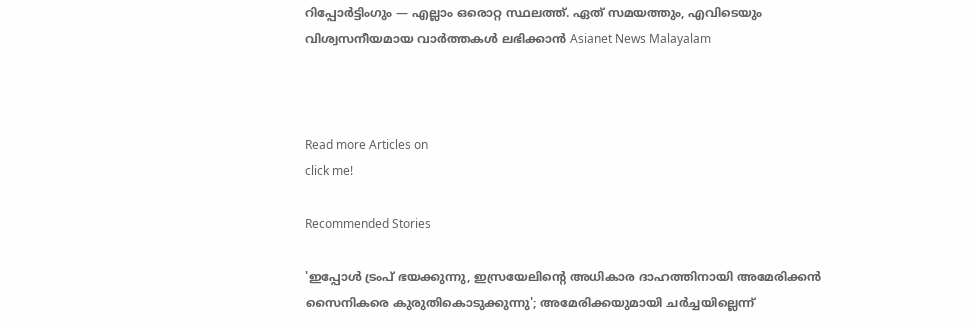റിപ്പോർട്ടിംഗും — എല്ലാം ഒരൊറ്റ സ്ഥലത്ത്. ഏത് സമയത്തും, എവിടെയും വിശ്വസനീയമായ വാർത്തകൾ ലഭിക്കാൻ Asianet News Malayalam



Read more Articles on
click me!

Recommended Stories

'ഇപ്പോള്‍ ട്രംപ് ഭയക്കുന്നു, ഇസ്രയേലിന്‍റെ അധികാര ദാഹത്തിനായി അമേരിക്കൻ സൈനികരെ കുരുതികൊടുക്കുന്നു'; അമേരിക്കയുമായി ചര്‍ച്ചയില്ലെന്ന്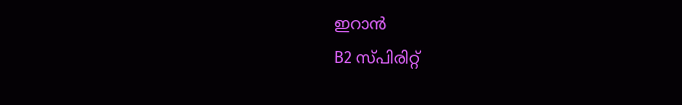ഇറാൻ
B2 സ്പിരിറ്റ്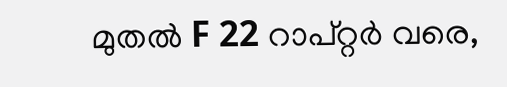മുതൽ F 22 റാപ്റ്റർ വരെ,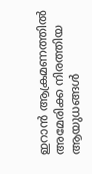ഇറാൻ ആക്രമണത്തിൽ അമേരിക്ക നിരത്തിയ ആയുധങ്ങൾ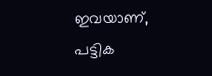ഇവയാണ്, പട്ടിക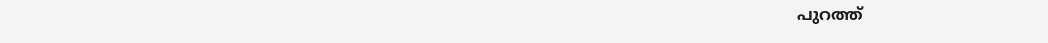പുറത്ത്